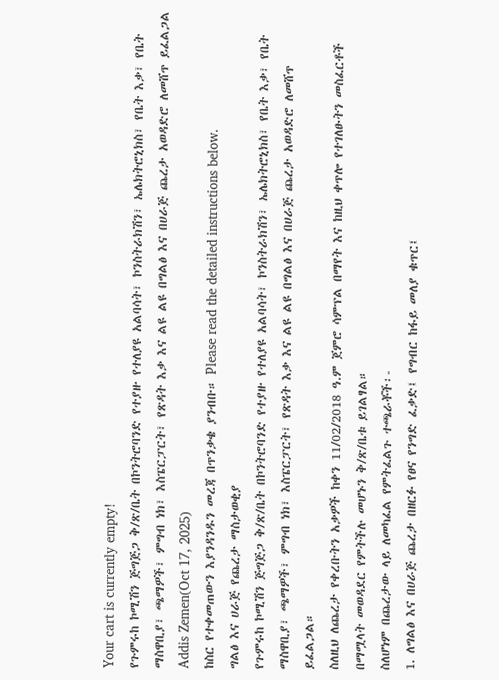Your cart is currently empty!
የጉምሩከ ኮሚሽን ጅግጅጋ ቅ/ጽ/ቤት በኮንትሮባንድ የተያዙ የተለያዩ አልባሳት፣ ኮንስትራክሽን፣ ኤሌክትሮኒክስ፣ የቤት እቃ፣ የቤት ማስዋቢያ፣ ጫማዎች፣ ምግብ ነክ፣ እስፔርፓርት፣ የጽዳት እቃ እና ልዩ ልዩ በግልፅ እና በሀራጅ ጨረታ አወዳድሮ ለመሸጥ ይፈልጋል
Addis Zemen(Oct 17, 2025)
ከስር የተቀመጠውን እያንዳንዱን መረጃ በጥንቃቄ ያንብቡ። Please read the detailed instructions below.
ግልፅ እና ሀራጅ የጨረታ ማስታወቂያ
የጉምሩከ ኮሚሽን ጅግጅጋ ቅ/ጽ/ቤት በኮንትሮባንድ የተያዙ የተለያዩ አልባሳት፣ ኮንስትራክሽን፣ ኤሌክትሮኒክስ፣ የቤት እቃ፣ የቤት ማስዋቢያ፣ ጫማዎች፣ ምግብ ነክ፣ እስፔርፓርት፣ የጽዳት እቃ እና ልዩ ልዩ በግልፅ እና በሀራጅ ጨረታ አወዳድሮ ለመሸጥ ይፈልጋል።
ስለዚህ ለጨረታ የቀረቡትን አቃዎች ከቀን 11/02/2018 ዓ.ም ጀምሮ ሳምፕል በማየት እና ከዚህ ቀጥሎ የተገለፁትን መስፈርቶች በማሟላት መወዳደር የምትችሉ መሆኑን ቅ/ጽ/ቤቱ ይገልፃል።
ስለሆነም በጨረታው ላይ ለመካፈል የምትፈልጉ ተጫራቾች፡-
1. ለግልፅ እና በሀራጅ ጨረታ በዘርፉ የፀና የንግድ ፈቃድ፤ የግብር ከፋይ መለያ ቁጥር፤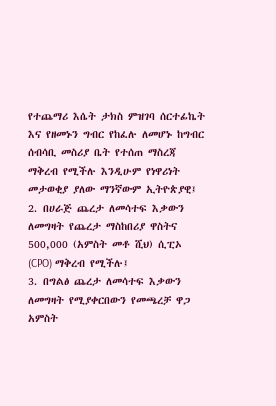የተጨማሪ እሴት ታክስ ምዝገባ ሰርተፊኬት እና የዘመኑን ግብር የከፈሉ ለመሆኑ ከግብር ሰብሳቢ መስሪያ ቤት የተሰጠ ማስረጃ ማቅረብ የሚችሉ እንዲሁም የነዋሪነት መታወቂያ ያለው ማንኛውም ኢትዮጵያዊ፤
2. በሀራጅ ጨረታ ለመሳተፍ እቃውን ለመግዛት የጨረታ ማስከበሪያ ዋስትና 500,000 (አምስት መቶ ሺህ) ሲፒኦ (CPO) ማቅረብ የሚችሉ፤
3. በግልፅ ጨረታ ለመሳተፍ እቃውን ለመግዛት የሚያቀርበውን የመጫረቻ ዋጋ አምስት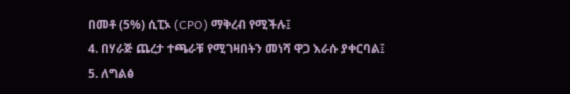በመቶ (5%) ሲፒኦ (CPO) ማቅረብ የሚችሉ፤
4. በሃራጅ ጨረታ ተጫራቹ የሚገዛበትን መነሻ ዋጋ እራሱ ያቀርባል፤
5. ለግልፅ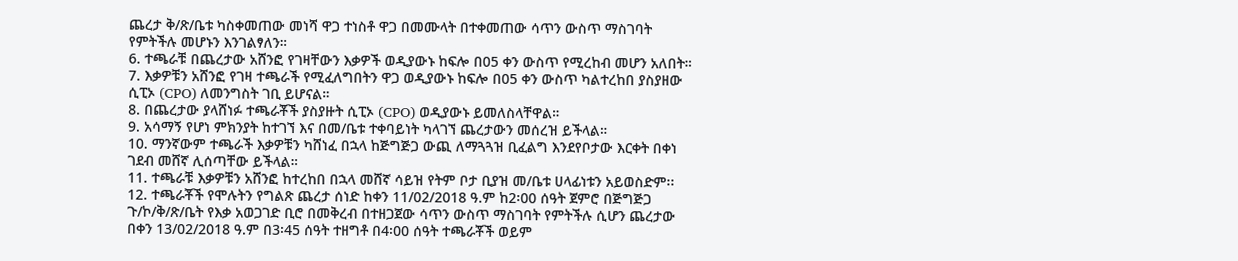ጨረታ ቅ/ጽ/ቤቱ ካስቀመጠው መነሻ ዋጋ ተነስቶ ዋጋ በመሙላት በተቀመጠው ሳጥን ውስጥ ማስገባት የምትችሉ መሆኑን እንገልፃለን።
6. ተጫራቹ በጨረታው አሸንፎ የገዛቸውን እቃዎች ወዲያውኑ ከፍሎ በ05 ቀን ውስጥ የሚረከብ መሆን አለበት።
7. እቃዎቹን አሸንፎ የገዛ ተጫራች የሚፈለግበትን ዋጋ ወዲያውኑ ከፍሎ በ05 ቀን ውስጥ ካልተረከበ ያስያዘው ሲፒኦ (CPO) ለመንግስት ገቢ ይሆናል።
8. በጨረታው ያላሸነፉ ተጫራቾች ያስያዙት ሲፒኦ (CPO) ወዲያውኑ ይመለስላቸዋል።
9. አሳማኝ የሆነ ምክንያት ከተገኘ እና በመ/ቤቱ ተቀባይነት ካላገኘ ጨረታውን መሰረዝ ይችላል።
10. ማንኛውም ተጫራች እቃዎቹን ካሸነፈ በኋላ ከጅግጅጋ ውጪ ለማጓጓዝ ቢፈልግ እንደየቦታው እርቀት በቀነ ገደብ መሸኛ ሊሰጣቸው ይችላል።
11. ተጫራቹ እቃዎቹን አሸንፎ ከተረከበ በኋላ መሸኛ ሳይዝ የትም ቦታ ቢያዝ መ/ቤቱ ሀላፊነቱን አይወስድም፡፡
12. ተጫራቾች የሞሉትን የግልጽ ጨረታ ሰነድ ከቀን 11/02/2018 ዓ.ም ከ2፡00 ሰዓት ጀምሮ በጅግጅጋ ጉ/ኮ/ቅ/ጽ/ቤት የእቃ አወጋገድ ቢሮ በመቅረብ በተዘጋጀው ሳጥን ውስጥ ማስገባት የምትችሉ ሲሆን ጨረታው በቀን 13/02/2018 ዓ.ም በ3፡45 ሰዓት ተዘግቶ በ4፡00 ሰዓት ተጫራቾች ወይም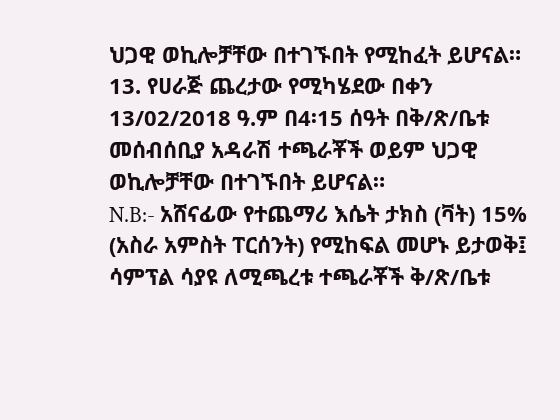ህጋዊ ወኪሎቻቸው በተገኙበት የሚከፈት ይሆናል።
13. የሀራጅ ጨረታው የሚካሄደው በቀን 13/02/2018 ዓ.ም በ4፡15 ሰዓት በቅ/ጽ/ቤቱ መሰብሰቢያ አዳራሽ ተጫራቾች ወይም ህጋዊ ወኪሎቻቸው በተገኙበት ይሆናል።
N.B:- አሸናፊው የተጨማሪ እሴት ታክስ (ቫት) 15% (አስራ አምስት ፐርሰንት) የሚከፍል መሆኑ ይታወቅ፤ ሳምፕል ሳያዩ ለሚጫረቱ ተጫራቾች ቅ/ጽ/ቤቱ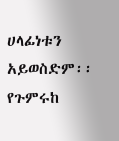ሀላፊነቱን አይወስድም፡፡
የጉምሩከ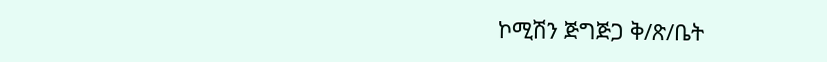ኮሚሽን ጅግጅጋ ቅ/ጽ/ቤት